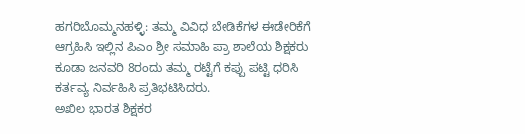ಹಗರಿಬೊಮ್ಮನಹಳ್ಳಿ: ತಮ್ಮ ವಿವಿಧ ಬೇಡಿಕೆಗಳ ಈಡೇರಿಕೆಗೆ ಆಗ್ರಹಿಸಿ ಇಲ್ಲಿನ ಪಿಎಂ ಶ್ರೀ ಸಮಾಹಿ ಪ್ರಾ ಶಾಲೆಯ ಶಿಕ್ಷಕರು ಕೂಡಾ ಜನವರಿ 8ರಂದು ತಮ್ಮ ರಟ್ಟೆಗೆ ಕಪ್ಪು ಪಟ್ಟಿ ಧರಿಸಿ ಕರ್ತವ್ಯ ನಿರ್ವಹಿಸಿ ಪ್ರತಿಭಟಿಸಿದರು.
ಅಖಿಲ ಭಾರತ ಶಿಕ್ಷಕರ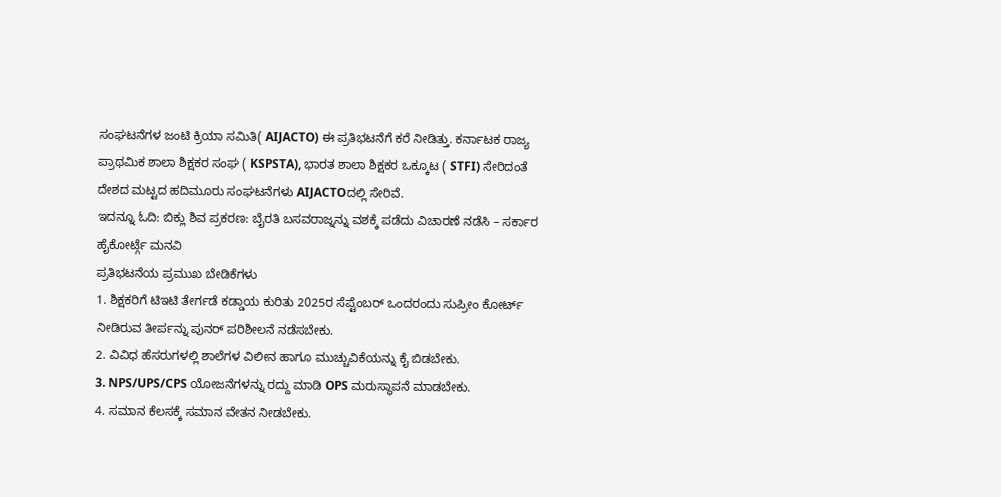ಸಂಘಟನೆಗಳ ಜಂಟಿ ಕ್ರಿಯಾ ಸಮಿತಿ( AIJACTO) ಈ ಪ್ರತಿಭಟನೆಗೆ ಕರೆ ನೀಡಿತ್ತು. ಕರ್ನಾಟಕ ರಾಜ್ಯ ಪ್ರಾಥಮಿಕ ಶಾಲಾ ಶಿಕ್ಷಕರ ಸಂಘ ( KSPSTA), ಭಾರತ ಶಾಲಾ ಶಿಕ್ಷಕರ ಒಕ್ಕೂಟ ( STFI) ಸೇರಿದಂತೆ ದೇಶದ ಮಟ್ಟದ ಹದಿಮೂರು ಸಂಘಟನೆಗಳು AIJACTOದಲ್ಲಿ ಸೇರಿವೆ.
ಇದನ್ನೂ ಓದಿ: ಬಿಕ್ಲು ಶಿವ ಪ್ರಕರಣ: ಬೈರತಿ ಬಸವರಾಜ್ನನ್ನು ವಶಕ್ಕೆ ಪಡೆದು ವಿಚಾರಣೆ ನಡೆಸಿ – ಸರ್ಕಾರ ಹೈಕೋರ್ಟ್ಗೆ ಮನವಿ
ಪ್ರತಿಭಟನೆಯ ಪ್ರಮುಖ ಬೇಡಿಕೆಗಳು
1. ಶಿಕ್ಷಕರಿಗೆ ಟಿಇಟಿ ತೇರ್ಗಡೆ ಕಡ್ಡಾಯ ಕುರಿತು 2025ರ ಸೆಪ್ಟೆಂಬರ್ ಒಂದರಂದು ಸುಪ್ರೀಂ ಕೋರ್ಟ್ ನೀಡಿರುವ ತೀರ್ಪನ್ನು ಪುನರ್ ಪರಿಶೀಲನೆ ನಡೆಸಬೇಕು.
2. ವಿವಿಧ ಹೆಸರುಗಳಲ್ಲಿ ಶಾಲೆಗಳ ವಿಲೀನ ಹಾಗೂ ಮುಚ್ಚುವಿಕೆಯನ್ನು ಕೈ ಬಿಡಬೇಕು.
3. NPS/UPS/CPS ಯೋಜನೆಗಳನ್ನು ರದ್ದು ಮಾಡಿ OPS ಮರುಸ್ಥಾಪನೆ ಮಾಡಬೇಕು.
4. ಸಮಾನ ಕೆಲಸಕ್ಕೆ ಸಮಾನ ವೇತನ ನೀಡಬೇಕು.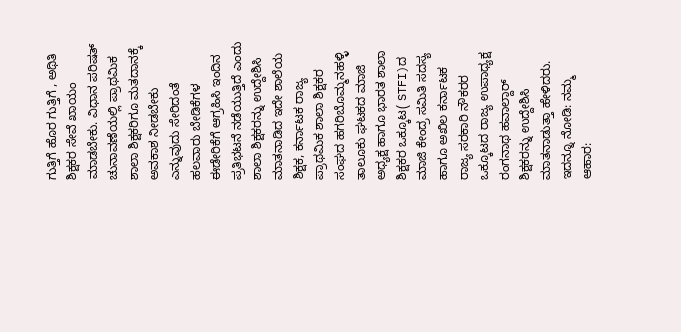ಗುತ್ತಿಗೆ ಹೊರ ಗುತ್ತಿಗೆ , ಅಥಿತಿ ಶಿಕ್ಷಕರ ಸೇವೆ ಖಾಯಂ ಮಾಡಬೇಕು. ವಿಧಾನ ಪರಿಷತ್ ಚುನಾವಣೆಯಲ್ಲಿ ಪ್ರಾಥಮಿಕ ಶಾಲಾ ಶಿಕ್ಷಕರಿಗೂ ಮತದಾನಕ್ಕೆ ಅವಕಾಶ ನೀಡಬೇಕು ಎನ್ನುವುದು ಸೇರಿದಂತೆ ಹಲವಾರು ಬೇಡಿಕೆಗಳ ಈಡೇರಿಕೆಗೆ ಆಗ್ರಹಿಸಿ ಇಂದಿನ ಪ್ರತಿಭಟನೆ ನಡೆಯುತ್ತಿದೆ ಎಂದು ಶಾಲಾ ಶಿಕ್ಷಕರನ್ನು ಉದ್ದೇಶಿಸಿ ಮಾತನಾಡಿದ ಇದೇ ಶಾಲೆಯ ಶಿಕ್ಷಕ, ಕರ್ನಾಟಕ ರಾಜ್ಯ ಪ್ರಾಥಮಿಕ ಶಾಲಾ ಶಿಕ್ಷಕರ ಸಂಘದ ಹಗರಿಬೊಮ್ಮನಹಳ್ಳಿ ತಾಲೂಕು ಘಟಕದ ಮಾಜಿ ಅಧ್ಯಕ್ಷ ಹಾಗೂ ಭಾರತ ಶಾಲಾ ಶಿಕ್ಷಕರ ಒಕ್ಕೂಟ( STFI)ದ ಮಾಜಿ ಕೇಂದ್ರ ಸಮಿತಿ ಸದಸ್ಯ ಹಾಗೂ ಅಖಿಲ ಕರ್ನಾಟಕ ರಾಜ್ಯ ಸರಕಾರಿ ನೌಕರರ ಒಕ್ಕೂಟದ ರಾಜ್ಯ ಉಪಾಧ್ಯಕ್ಷ ರಂಗನಾಥ ಹವಾಲ್ದಾರ್ ಶಿಕ್ಷಕರನ್ನು ಉದ್ದೇಶಿಸಿ ಮಾತನಾಡುತ್ತಾ ಹೇಳಿದರು.
ಇದನ್ನೂ ನೋಡಿ: ನಮ್ಮ ಆಹಾರ: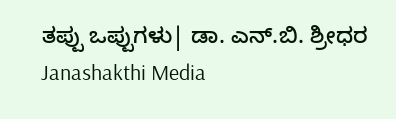ತಪ್ಪು ಒಪ್ಪುಗಳು| ಡಾ. ಎನ್.ಬಿ. ಶ್ರೀಧರ Janashakthi Media